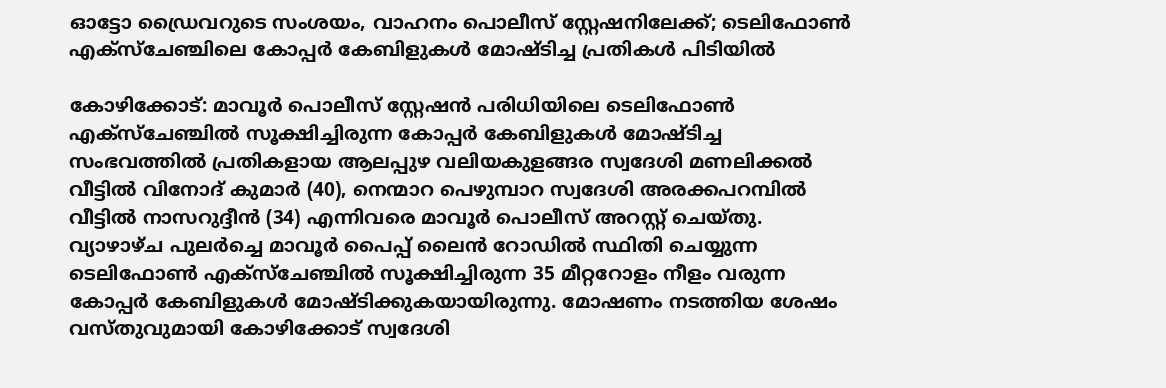ഓട്ടോ ഡ്രൈവറുടെ സംശയം, വാഹനം പൊലീസ് സ്റ്റേഷനിലേക്ക്; ടെലിഫോൺ എക്സ്ചേഞ്ചിലെ കോപ്പർ കേബിളുകൾ മോഷ്ടിച്ച പ്രതികൾ പിടിയിൽ

കോഴിക്കോട്: മാവൂർ പൊലീസ് സ്റ്റേഷൻ പരിധിയിലെ ടെലിഫോൺ എക്സ്ചേഞ്ചിൽ സൂക്ഷിച്ചിരുന്ന കോപ്പർ കേബിളുകൾ മോഷ്ടിച്ച സംഭവത്തിൽ പ്രതികളായ ആലപ്പുഴ വലിയകുളങ്ങര സ്വദേശി മണലിക്കൽ വീട്ടിൽ വിനോദ് കുമാർ (40), നെന്മാറ പെഴുമ്പാറ സ്വദേശി അരക്കപറമ്പിൽ വീട്ടിൽ നാസറുദ്ദീൻ (34) എന്നിവരെ മാവൂർ പൊലീസ് അറസ്റ്റ് ചെയ്തു. വ്യാഴാഴ്ച പുലർച്ചെ മാവൂർ പൈപ്പ് ലൈൻ റോഡിൽ സ്ഥിതി ചെയ്യുന്ന ടെലിഫോൺ എക്സ്ചേഞ്ചിൽ സൂക്ഷിച്ചിരുന്ന 35 മീറ്ററോളം നീളം വരുന്ന കോപ്പർ കേബിളുകൾ മോഷ്ടിക്കുകയായിരുന്നു. മോഷണം നടത്തിയ ശേഷം വസ്തുവുമായി കോഴിക്കോട് സ്വദേശി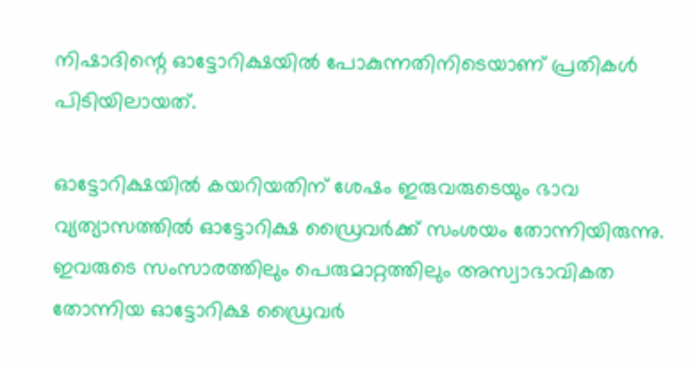നിഷാദിന്റെ ഓട്ടോറിക്ഷയിൽ പോകുന്നതിനിടെയാണ് പ്രതികൾ പിടിയിലായത്.

ഓട്ടോറിക്ഷയിൽ കയറിയതിന് ശേഷം ഇരുവരുടെയും ഭാവ വ്യത്യാസത്തിൽ ഓട്ടോറിക്ഷ ഡ്രൈവർക്ക് സംശയം തോന്നിയിരുന്നു. ഇവരുടെ സംസാരത്തിലും പെരുമാറ്റത്തിലും അസ്വാഭാവികത തോന്നിയ ഓട്ടോറിക്ഷ ഡ്രൈവർ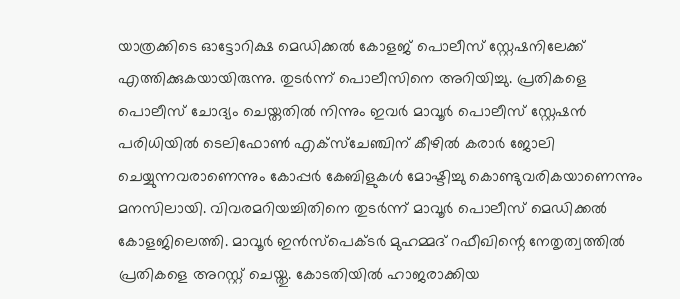യാത്രക്കിടെ ഓട്ടോറിക്ഷ മെഡിക്കൽ കോളജ് പൊലീസ് സ്റ്റേഷനിലേക്ക് എത്തിക്കുകയായിരുന്നു. തുടർന്ന് പൊലീസിനെ അറിയിച്ചു. പ്രതികളെ പൊലീസ് ചോദ്യം ചെയ്തതിൽ നിന്നും ഇവർ മാവൂർ പൊലീസ് സ്റ്റേഷൻ പരിധിയിൽ ടെലിഫോൺ എക്സ്ചേഞ്ചിന് കീഴിൽ കരാർ ജോലി ചെയ്യുന്നവരാണെന്നും കോപ്പർ കേബിളുകൾ മോഷ്ടിച്ചു കൊണ്ടുവരികയാണെന്നും മനസിലായി. വിവരമറിയച്ചിതിനെ തുടർന്ന് മാവൂർ പൊലീസ് മെഡിക്കൽ കോളജിലെത്തി. മാവൂർ ഇൻസ്പെക്ടർ മുഹമ്മദ് റഫീഖിന്റെ നേതൃത്വത്തിൽ പ്രതികളെ അറസ്റ്റ് ചെയ്തു. കോടതിയിൽ ഹാജരാക്കിയ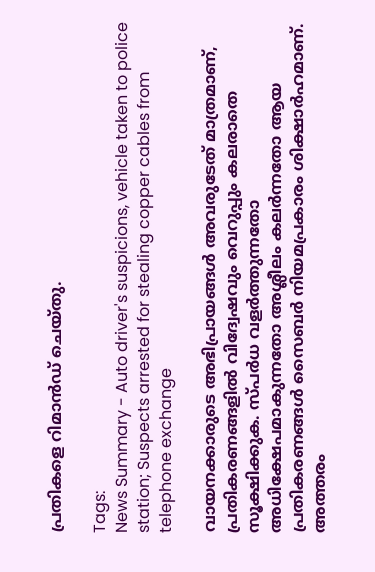പ്രതികളെ റിമാൻഡ് ചെയ്തു.

Tags:
News Summary - Auto driver's suspicions, vehicle taken to police station; Suspects arrested for stealing copper cables from telephone exchange

വായനക്കാരുടെ അഭിപ്രായങ്ങള്‍ അവരുടേത് മാത്രമാണ്, പ്രതികരണങ്ങളിൽ വിദ്വേഷവും വെറുപ്പും കലരാതെ സൂക്ഷിക്കുക. സ്പർധ വളർത്തുന്നതോ അധിക്ഷേപമാകുന്നതോ അശ്ലീലം കലർന്നതോ ആയ പ്രതികരണങ്ങൾ സൈബർ നിയമപ്രകാരം ശിക്ഷാർഹമാണ്. അത്തരം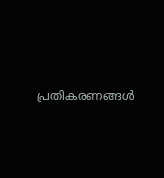പ്രതികരണങ്ങൾ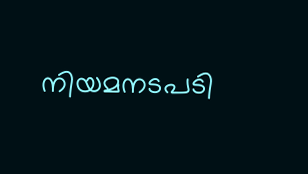നിയമനടപടി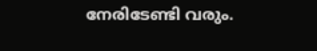നേരിടേണ്ടി വരും.